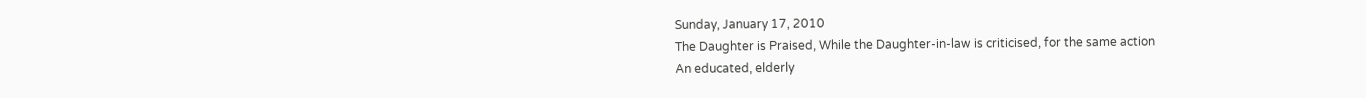Sunday, January 17, 2010
The Daughter is Praised, While the Daughter-in-law is criticised, for the same action
An educated, elderly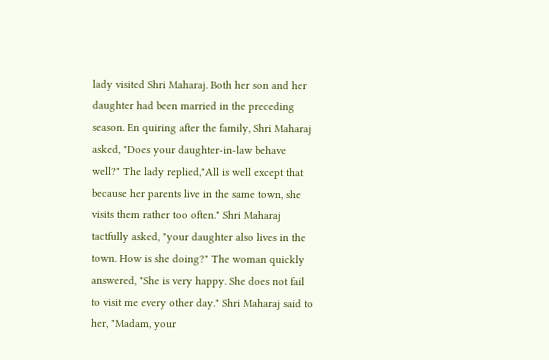lady visited Shri Maharaj. Both her son and her daughter had been married in the preceding season. En quiring after the family, Shri Maharaj asked, "Does your daughter-in-law behave well?" The lady replied,"All is well except that because her parents live in the same town, she visits them rather too often." Shri Maharaj tactfully asked, "your daughter also lives in the town. How is she doing?" The woman quickly answered, "She is very happy. She does not fail to visit me every other day." Shri Maharaj said to her, "Madam, your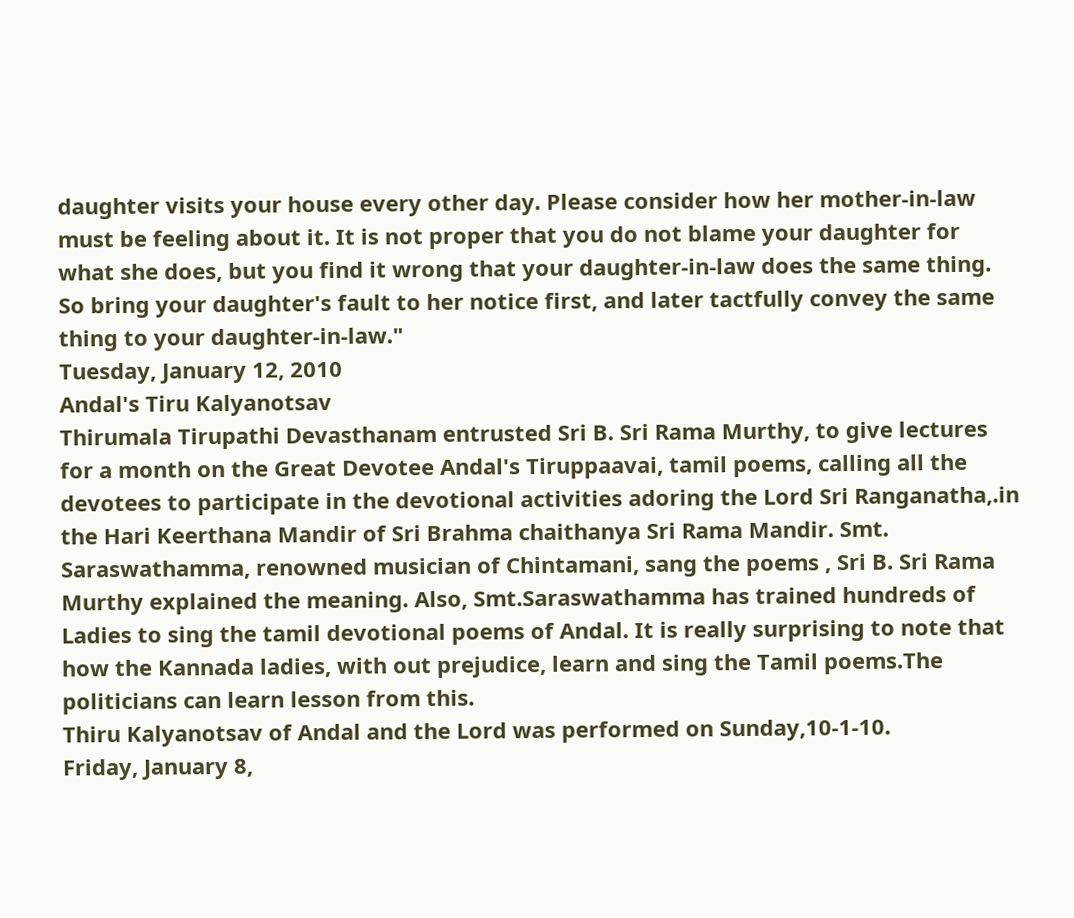daughter visits your house every other day. Please consider how her mother-in-law must be feeling about it. It is not proper that you do not blame your daughter for what she does, but you find it wrong that your daughter-in-law does the same thing. So bring your daughter's fault to her notice first, and later tactfully convey the same thing to your daughter-in-law."
Tuesday, January 12, 2010
Andal's Tiru Kalyanotsav
Thirumala Tirupathi Devasthanam entrusted Sri B. Sri Rama Murthy, to give lectures for a month on the Great Devotee Andal's Tiruppaavai, tamil poems, calling all the devotees to participate in the devotional activities adoring the Lord Sri Ranganatha,.in the Hari Keerthana Mandir of Sri Brahma chaithanya Sri Rama Mandir. Smt. Saraswathamma, renowned musician of Chintamani, sang the poems , Sri B. Sri Rama Murthy explained the meaning. Also, Smt.Saraswathamma has trained hundreds of Ladies to sing the tamil devotional poems of Andal. It is really surprising to note that how the Kannada ladies, with out prejudice, learn and sing the Tamil poems.The politicians can learn lesson from this.
Thiru Kalyanotsav of Andal and the Lord was performed on Sunday,10-1-10.
Friday, January 8,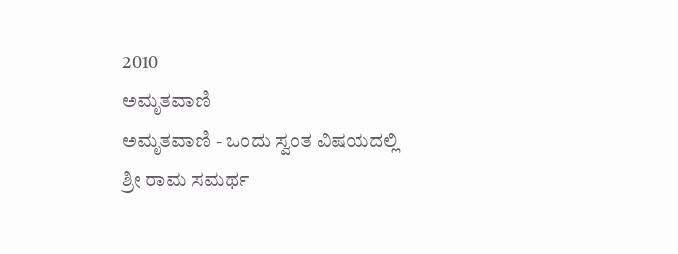2010
ಅಮೃತವಾಣಿ
ಅಮೃತವಾಣಿ - ಒಂದು ಸ್ವಂತ ವಿಷಯದಲ್ಲಿ
ಶ್ರೀ ರಾಮ ಸಮರ್ಥ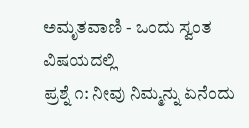ಅಮೃತವಾಣಿ - ಒಂದು ಸ್ವಂತ ವಿಷಯದಲ್ಲಿ
ಪ್ರಶ್ನೆ ೧: ನೀವು ನಿಮ್ಮನ್ನು ಏನೆಂದು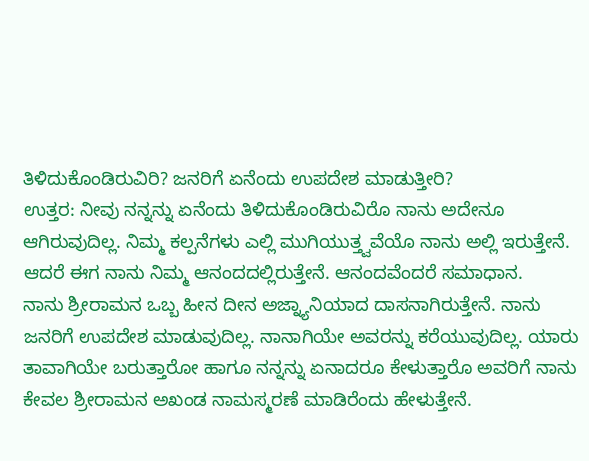ತಿಳಿದುಕೊಂಡಿರುವಿರಿ? ಜನರಿಗೆ ಏನೆಂದು ಉಪದೇಶ ಮಾಡುತ್ತೀರಿ?
ಉತ್ತರ: ನೀವು ನನ್ನನ್ನು ಏನೆಂದು ತಿಳಿದುಕೊಂಡಿರುವಿರೊ ನಾನು ಅದೇನೂ ಆಗಿರುವುದಿಲ್ಲ. ನಿಮ್ಮ ಕಲ್ಪನೆಗಳು ಎಲ್ಲಿ ಮುಗಿಯುತ್ತ್ವವೆಯೊ ನಾನು ಅಲ್ಲಿ ಇರುತ್ತೇನೆ. ಆದರೆ ಈಗ ನಾನು ನಿಮ್ಮ ಆನಂದದಲ್ಲಿರುತ್ತೇನೆ. ಆನಂದವೆಂದರೆ ಸಮಾಧಾನ.
ನಾನು ಶ್ರೀರಾಮನ ಒಬ್ಬ ಹೀನ ದೀನ ಅಜ್ನ್ಯಾನಿಯಾದ ದಾಸನಾಗಿರುತ್ತೇನೆ. ನಾನು ಜನರಿಗೆ ಉಪದೇಶ ಮಾಡುವುದಿಲ್ಲ. ನಾನಾಗಿಯೇ ಅವರನ್ನು ಕರೆಯುವುದಿಲ್ಲ. ಯಾರು ತಾವಾಗಿಯೇ ಬರುತ್ತಾರೋ ಹಾಗೂ ನನ್ನನ್ನು ಏನಾದರೂ ಕೇಳುತ್ತಾರೊ ಅವರಿಗೆ ನಾನು ಕೇವಲ ಶ್ರೀರಾಮನ ಅಖಂಡ ನಾಮಸ್ಮರಣೆ ಮಾಡಿರೆಂದು ಹೇಳುತ್ತೇನೆ.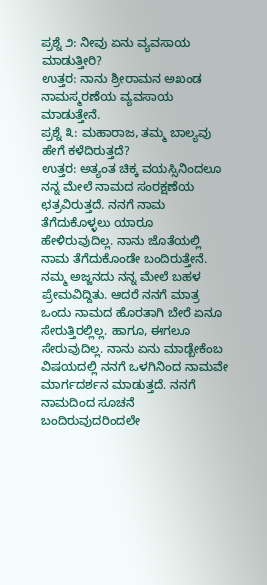ಪ್ರಶ್ನೆ ೨: ನೀವು ಏನು ವ್ಯವಸಾಯ ಮಾಡುತ್ತೀರಿ?
ಉತ್ತರ: ನಾನು ಶ್ರೀರಾಮನ ಅಖಂಡ ನಾಮಸ್ಮರಣೆಯ ವ್ಯವಸಾಯ ಮಾಡುತ್ತೇನೆ.
ಪ್ರಶ್ನೆ ೩: ಮಹಾರಾಜ, ತಮ್ಮ ಬಾಲ್ಯವು ಹೇಗೆ ಕಳೆದಿರುತ್ತದೆ?
ಉತ್ತರ: ಅತ್ಯಂತ ಚಿಕ್ಕ ವಯಸ್ಸಿನಿಂದಲೂ ನನ್ನ ಮೇಲೆ ನಾಮದ ಸಂರಕ್ಷಣೆಯ ಛತ್ರವಿರುತ್ತದೆ. ನನಗೆ ನಾಮ ತೆಗೆದುಕೊಳ್ಳಲು ಯಾರೂ ಹೇಳಿರುವುದಿಲ್ಲ. ನಾನು ಜೊತೆಯಲ್ಲಿ ನಾಮ ತೆಗೆದುಕೊಂಡೇ ಬಂದಿರುತ್ತೇನೆ. ನಮ್ಮ ಅಜ್ಜನದು ನನ್ನ ಮೇಲೆ ಬಹಳ ಪ್ರೇಮವಿದ್ದಿತು. ಆದರೆ ನನಗೆ ಮಾತ್ರ ಒಂದು ನಾಮದ ಹೊರತಾಗಿ ಬೇರೆ ಏನೂ ಸೇರುತ್ತಿರಲ್ಲಿಲ್ಲ. ಹಾಗೂ, ಈಗಲೂ ಸೇರುವುದಿಲ್ಲ. ನಾನು ಏನು ಮಾಡ್ಬೇಕೆಂಬ ವಿಷಯದಲ್ಲಿ ನನಗೆ ಒಳಗಿನಿಂದ ನಾಮವೇ ಮಾರ್ಗದರ್ಶನ ಮಾಡುತ್ತದೆ. ನನಗೆ ನಾಮದಿಂದ ಸೂಚನೆ ಬಂದಿರುವುದರಿಂದಲೇ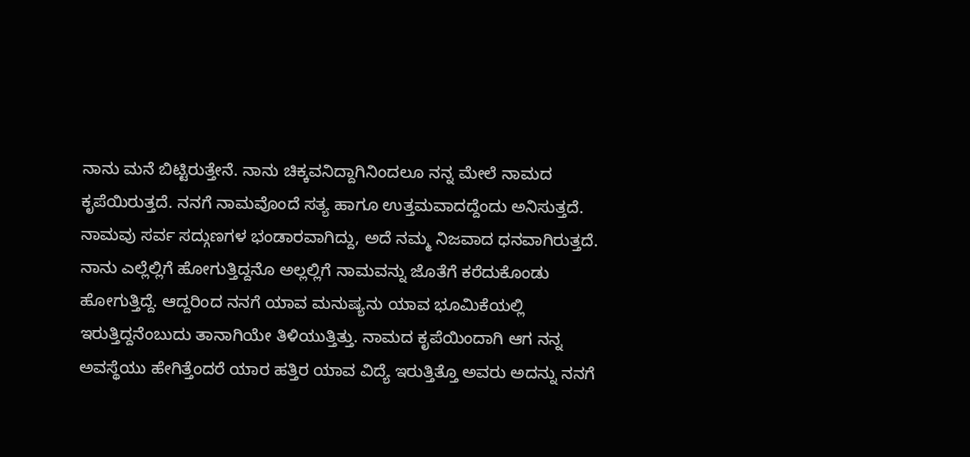ನಾನು ಮನೆ ಬಿಟ್ಟಿರುತ್ತೇನೆ. ನಾನು ಚಿಕ್ಕವನಿದ್ದಾಗಿನಿಂದಲೂ ನನ್ನ ಮೇಲೆ ನಾಮದ ಕೃಪೆಯಿರುತ್ತದೆ. ನನಗೆ ನಾಮವೊಂದೆ ಸತ್ಯ ಹಾಗೂ ಉತ್ತಮವಾದದ್ದೆಂದು ಅನಿಸುತ್ತದೆ. ನಾಮವು ಸರ್ವ ಸದ್ಗುಣಗಳ ಭಂಡಾರವಾಗಿದ್ದು, ಅದೆ ನಮ್ಮ ನಿಜವಾದ ಧನವಾಗಿರುತ್ತದೆ. ನಾನು ಎಲ್ಲೆಲ್ಲಿಗೆ ಹೋಗುತ್ತಿದ್ದನೊ ಅಲ್ಲಲ್ಲಿಗೆ ನಾಮವನ್ನು ಜೊತೆಗೆ ಕರೆದುಕೊಂಡು ಹೋಗುತ್ತಿದ್ದೆ. ಆದ್ದರಿಂದ ನನಗೆ ಯಾವ ಮನುಷ್ಯನು ಯಾವ ಭೂಮಿಕೆಯಲ್ಲಿ ಇರುತ್ತಿದ್ದನೆಂಬುದು ತಾನಾಗಿಯೇ ತಿಳಿಯುತ್ತಿತ್ತು. ನಾಮದ ಕೃಪೆಯಿಂದಾಗಿ ಆಗ ನನ್ನ ಅವಸ್ಥೆಯು ಹೇಗಿತ್ತೆಂದರೆ ಯಾರ ಹತ್ತಿರ ಯಾವ ವಿದ್ಯೆ ಇರುತ್ತಿತ್ತೊ ಅವರು ಅದನ್ನು ನನಗೆ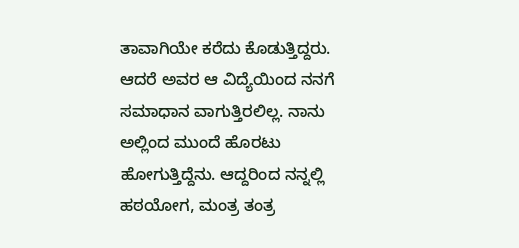ತಾವಾಗಿಯೇ ಕರೆದು ಕೊಡುತ್ತಿದ್ದರು. ಆದರೆ ಅವರ ಆ ವಿದ್ಯೆಯಿಂದ ನನಗೆ ಸಮಾಧಾನ ವಾಗುತ್ತಿರಲಿಲ್ಲ. ನಾನು ಅಲ್ಲಿಂದ ಮುಂದೆ ಹೊರಟು ಹೋಗುತ್ತಿದ್ದೆನು. ಆದ್ದರಿಂದ ನನ್ನಲ್ಲಿ ಹಠಯೋಗ, ಮಂತ್ರ ತಂತ್ರ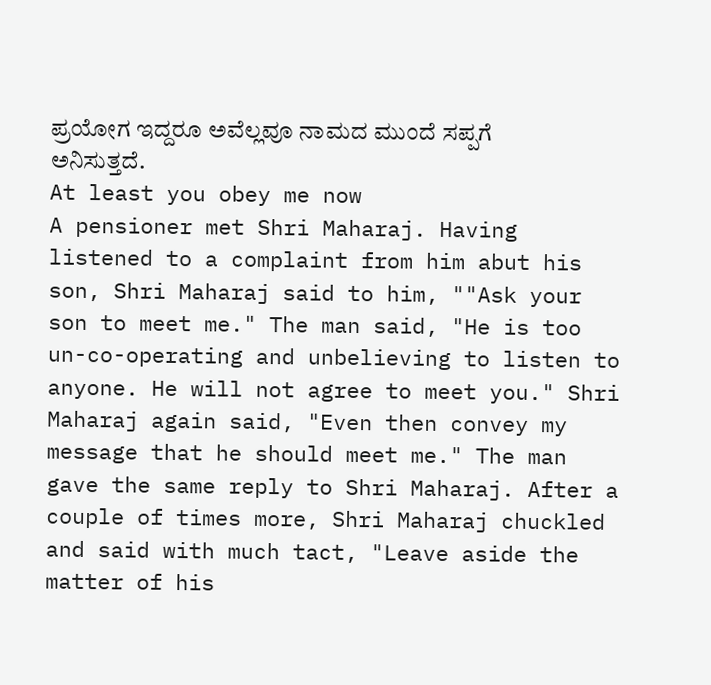ಪ್ರಯೋಗ ಇದ್ದರೂ ಅವೆಲ್ಲವೂ ನಾಮದ ಮುಂದೆ ಸಪ್ಪಗೆ ಅನಿಸುತ್ತದೆ.
At least you obey me now
A pensioner met Shri Maharaj. Having listened to a complaint from him abut his son, Shri Maharaj said to him, ""Ask your son to meet me." The man said, "He is too un-co-operating and unbelieving to listen to anyone. He will not agree to meet you." Shri Maharaj again said, "Even then convey my message that he should meet me." The man gave the same reply to Shri Maharaj. After a couple of times more, Shri Maharaj chuckled and said with much tact, "Leave aside the matter of his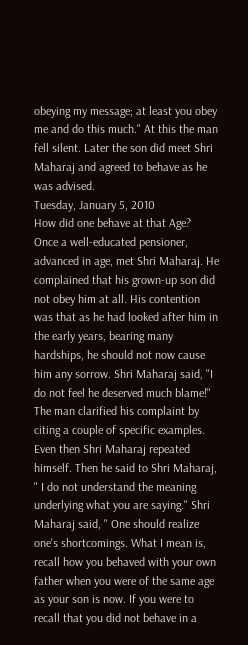obeying my message; at least you obey me and do this much." At this the man fell silent. Later the son did meet Shri Maharaj and agreed to behave as he was advised.
Tuesday, January 5, 2010
How did one behave at that Age?
Once a well-educated pensioner, advanced in age, met Shri Maharaj. He complained that his grown-up son did not obey him at all. His contention was that as he had looked after him in the early years, bearing many hardships, he should not now cause him any sorrow. Shri Maharaj said, "I do not feel he deserved much blame!"
The man clarified his complaint by citing a couple of specific examples. Even then Shri Maharaj repeated himself. Then he said to Shri Maharaj, " I do not understand the meaning underlying what you are saying." Shri Maharaj said, " One should realize one's shortcomings. What I mean is, recall how you behaved with your own father when you were of the same age as your son is now. If you were to recall that you did not behave in a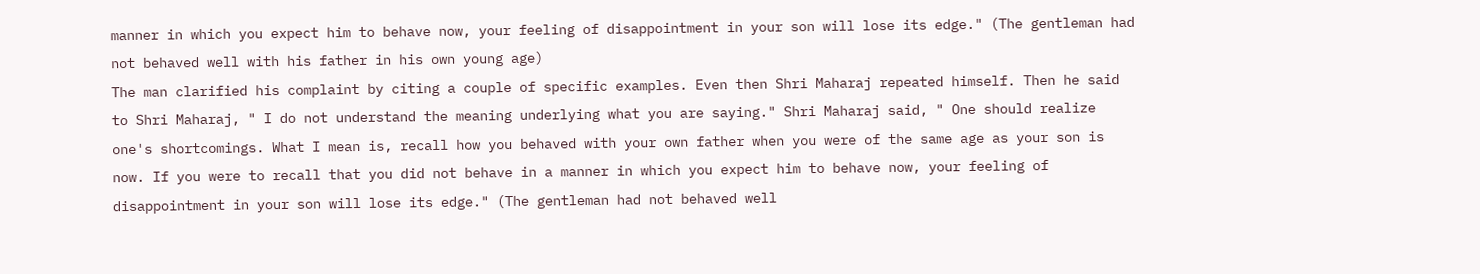manner in which you expect him to behave now, your feeling of disappointment in your son will lose its edge." (The gentleman had not behaved well with his father in his own young age)
The man clarified his complaint by citing a couple of specific examples. Even then Shri Maharaj repeated himself. Then he said to Shri Maharaj, " I do not understand the meaning underlying what you are saying." Shri Maharaj said, " One should realize one's shortcomings. What I mean is, recall how you behaved with your own father when you were of the same age as your son is now. If you were to recall that you did not behave in a manner in which you expect him to behave now, your feeling of disappointment in your son will lose its edge." (The gentleman had not behaved well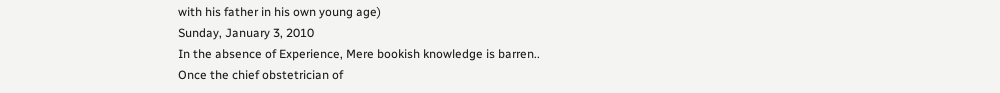with his father in his own young age)
Sunday, January 3, 2010
In the absence of Experience, Mere bookish knowledge is barren..
Once the chief obstetrician of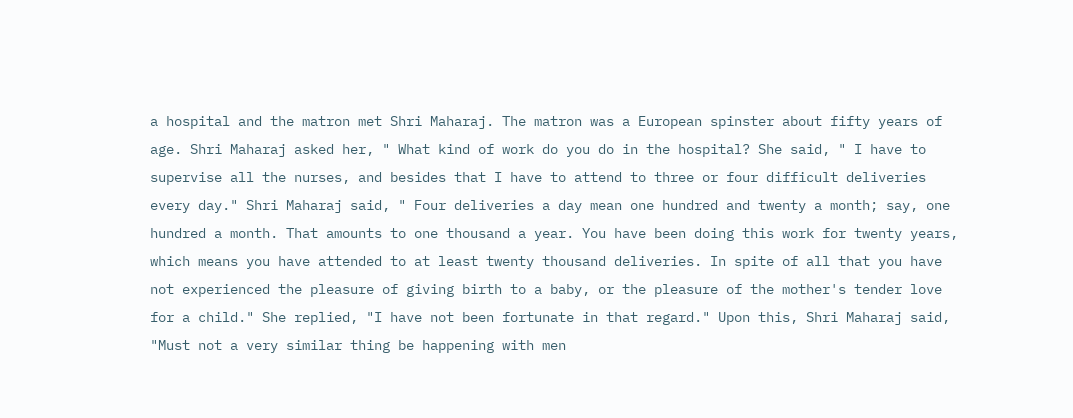a hospital and the matron met Shri Maharaj. The matron was a European spinster about fifty years of age. Shri Maharaj asked her, " What kind of work do you do in the hospital? She said, " I have to supervise all the nurses, and besides that I have to attend to three or four difficult deliveries every day." Shri Maharaj said, " Four deliveries a day mean one hundred and twenty a month; say, one hundred a month. That amounts to one thousand a year. You have been doing this work for twenty years, which means you have attended to at least twenty thousand deliveries. In spite of all that you have not experienced the pleasure of giving birth to a baby, or the pleasure of the mother's tender love for a child." She replied, "I have not been fortunate in that regard." Upon this, Shri Maharaj said, "Must not a very similar thing be happening with men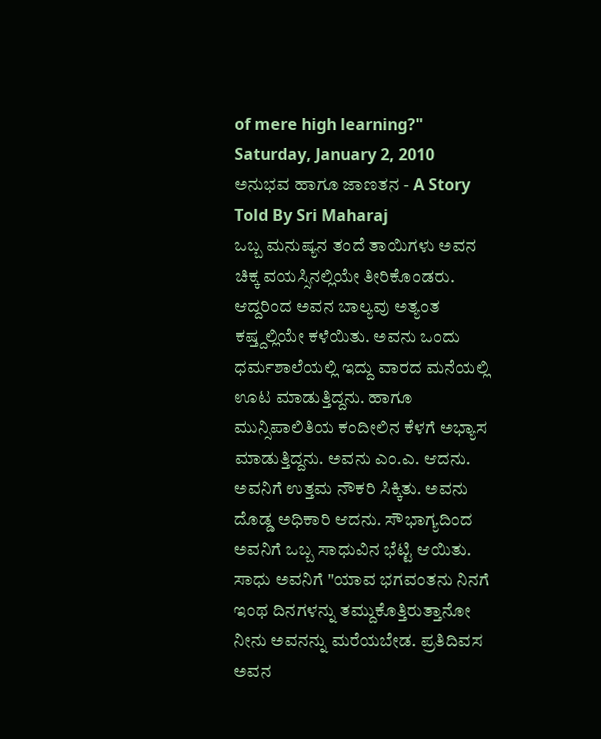of mere high learning?"
Saturday, January 2, 2010
ಅನುಭವ ಹಾಗೂ ಜಾಣತನ - A Story Told By Sri Maharaj
ಒಬ್ಬ ಮನುಷ್ಯನ ತಂದೆ ತಾಯಿಗಳು ಅವನ ಚಿಕ್ಕ ವಯಸ್ಸಿನಲ್ಲಿಯೇ ತೀರಿಕೊಂಡರು. ಆದ್ದರಿಂದ ಅವನ ಬಾಲ್ಯವು ಅತ್ಯಂತ ಕಷ್ತ್ದಲ್ಲಿಯೇ ಕಳೆಯಿತು. ಅವನು ಒಂದು ಧರ್ಮಶಾಲೆಯಲ್ಲಿ ಇದ್ದು ವಾರದ ಮನೆಯಲ್ಲಿ ಊಟ ಮಾಡುತ್ತಿದ್ದನು. ಹಾಗೂ ಮುನ್ಸಿಪಾಲಿತಿಯ ಕಂದೀಲಿನ ಕೆಳಗೆ ಅಭ್ಯಾಸ ಮಾಡುತ್ತಿದ್ದನು. ಅವನು ಎಂ.ಎ. ಆದನು. ಅವನಿಗೆ ಉತ್ತಮ ನೌಕರಿ ಸಿಕ್ಕಿತು. ಅವನು ದೊಡ್ಡ ಅಧಿಕಾರಿ ಆದನು. ಸೌಭಾಗ್ಯದಿಂದ ಅವನಿಗೆ ಒಬ್ಬ ಸಾಧುವಿನ ಭೆಟ್ಟಿ ಆಯಿತು. ಸಾಧು ಅವನಿಗೆ "ಯಾವ ಭಗವಂತನು ನಿನಗೆ ಇಂಥ ದಿನಗಳನ್ನು ತಮ್ದುಕೊತ್ತಿರುತ್ತಾನೋ ನೀನು ಅವನನ್ನು ಮರೆಯಬೇಡ. ಪ್ರತಿದಿವಸ ಅವನ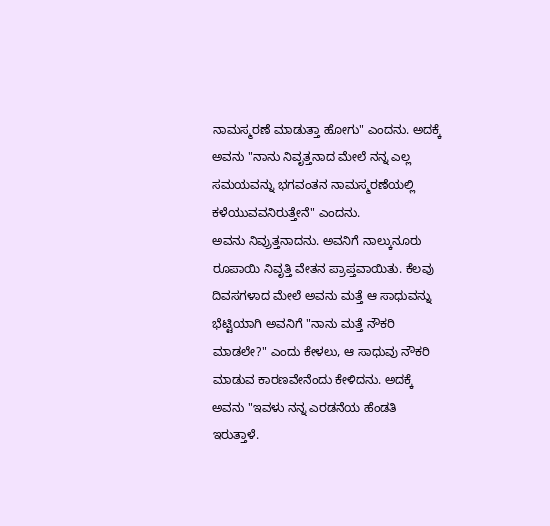ನಾಮಸ್ಮರಣೆ ಮಾಡುತ್ತಾ ಹೋಗು" ಎಂದನು. ಅದಕ್ಕೆ ಅವನು "ನಾನು ನಿವೃತ್ತನಾದ ಮೇಲೆ ನನ್ನ ಎಲ್ಲ ಸಮಯವನ್ನು ಭಗವಂತನ ನಾಮಸ್ಮರಣೆಯಲ್ಲಿ ಕಳೆಯುವವನಿರುತ್ತೇನೆ" ಎಂದನು.
ಅವನು ನಿವ್ರುತ್ತನಾದನು. ಅವನಿಗೆ ನಾಲ್ಕುನೂರು ರೂಪಾಯಿ ನಿವೃತ್ತಿ ವೇತನ ಪ್ರಾಪ್ತವಾಯಿತು. ಕೆಲವು ದಿವಸಗಳಾದ ಮೇಲೆ ಅವನು ಮತ್ತೆ ಆ ಸಾಧುವನ್ನು ಭೆಟ್ಟಿಯಾಗಿ ಅವನಿಗೆ "ನಾನು ಮತ್ತೆ ನೌಕರಿ ಮಾಡಲೇ?" ಎಂದು ಕೇಳಲು, ಆ ಸಾಧುವು ನೌಕರಿ ಮಾಡುವ ಕಾರಣವೇನೆಂದು ಕೇಳಿದನು. ಅದಕ್ಕೆ ಅವನು "ಇವಳು ನನ್ನ ಎರಡನೆಯ ಹೆಂಡತಿ ಇರುತ್ತಾಳೆ.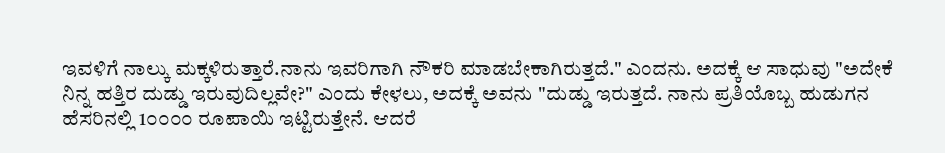ಇವಳಿಗೆ ನಾಲ್ಕು ಮಕ್ಕಳಿರುತ್ತಾರೆ.ನಾನು ಇವರಿಗಾಗಿ ನೌಕರಿ ಮಾಡಬೇಕಾಗಿರುತ್ತದೆ." ಎಂದನು. ಅದಕ್ಕೆ ಆ ಸಾಧುವು "ಅದೇಕೆ ನಿನ್ನ ಹತ್ತಿರ ದುಡ್ಡು ಇರುವುದಿಲ್ಲವೇ?" ಎಂದು ಕೇಳಲು, ಅದಕ್ಕೆ ಅವನು "ದುಡ್ಡು ಇರುತ್ತದೆ. ನಾನು ಪ್ರತಿಯೊಬ್ಬ ಹುಡುಗನ ಹೆಸರಿನಲ್ಲಿ 1೦೦೦೦ ರೂಪಾಯಿ ಇಟ್ಟಿರುತ್ತೇನೆ. ಆದರೆ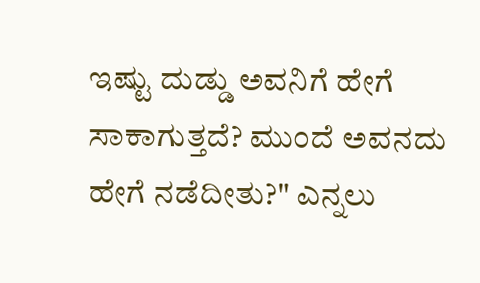ಇಷ್ಟು ದುಡ್ಡು ಅವನಿಗೆ ಹೇಗೆ ಸಾಕಾಗುತ್ತದೆ? ಮುಂದೆ ಅವನದು ಹೇಗೆ ನಡೆದೀತು?" ಎನ್ನಲು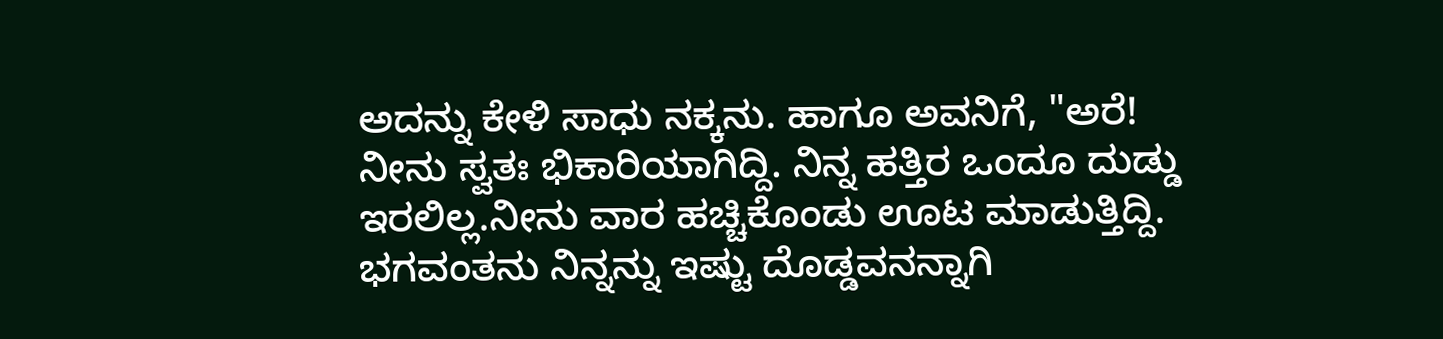ಅದನ್ನು ಕೇಳಿ ಸಾಧು ನಕ್ಕನು. ಹಾಗೂ ಅವನಿಗೆ, "ಅರೆ! ನೀನು ಸ್ವತಃ ಭಿಕಾರಿಯಾಗಿದ್ದಿ. ನಿನ್ನ ಹತ್ತಿರ ಒಂದೂ ದುಡ್ಡು ಇರಲಿಲ್ಲ.ನೀನು ವಾರ ಹಚ್ಚಿಕೊಂಡು ಊಟ ಮಾಡುತ್ತಿದ್ದಿ. ಭಗವಂತನು ನಿನ್ನನ್ನು ಇಷ್ಟು ದೊಡ್ಡವನನ್ನಾಗಿ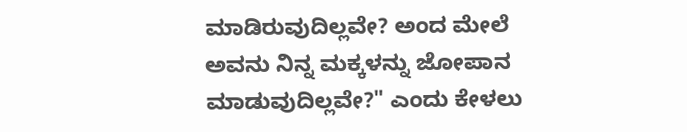ಮಾಡಿರುವುದಿಲ್ಲವೇ? ಅಂದ ಮೇಲೆ ಅವನು ನಿನ್ನ ಮಕ್ಕಳನ್ನು ಜೋಪಾನ ಮಾಡುವುದಿಲ್ಲವೇ?" ಎಂದು ಕೇಳಲು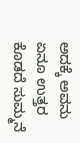ಅದಕ್ಕೆ ಅವನು ಏನೂ ಉತ್ತರ ಕೊಡದೆ ಸುಮ್ಮನೆ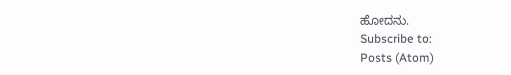ಹೋದನು.
Subscribe to:
Posts (Atom)